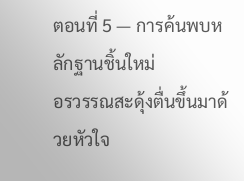ตอนที่ 5 — การค้นพบหลักฐานชิ้นใหม่
อรวรรณสะดุ้งตื่นขึ้นมาด้วยหัวใจ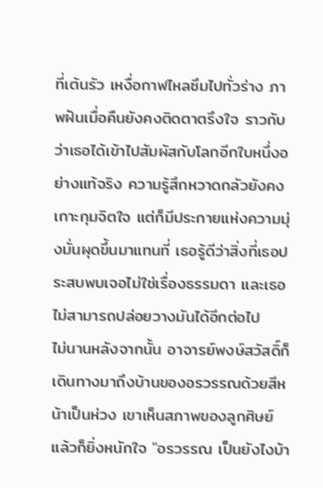ที่เต้นรัว เหงื่อกาฬไหลซึมไปทั่วร่าง ภาพฝันเมื่อคืนยังคงติดตาตรึงใจ ราวกับว่าเธอได้เข้าไปสัมผัสกับโลกอีกใบหนึ่งอย่างแท้จริง ความรู้สึกหวาดกลัวยังคงเกาะกุมจิตใจ แต่ก็มีประกายแห่งความมุ่งมั่นผุดขึ้นมาแทนที่ เธอรู้ดีว่าสิ่งที่เธอประสบพบเจอไม่ใช่เรื่องธรรมดา และเธอไม่สามารถปล่อยวางมันได้อีกต่อไป
ไม่นานหลังจากนั้น อาจารย์พงษ์สวัสดิ์ก็เดินทางมาถึงบ้านของอรวรรณด้วยสีหน้าเป็นห่วง เขาเห็นสภาพของลูกศิษย์แล้วก็ยิ่งหนักใจ "อรวรรณ เป็นยังไงบ้า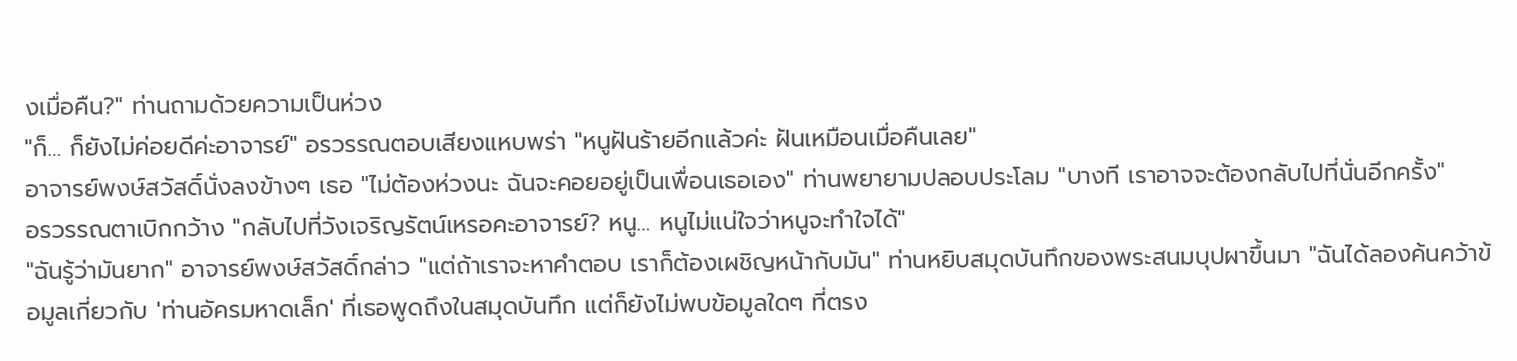งเมื่อคืน?" ท่านถามด้วยความเป็นห่วง
"ก็… ก็ยังไม่ค่อยดีค่ะอาจารย์" อรวรรณตอบเสียงแหบพร่า "หนูฝันร้ายอีกแล้วค่ะ ฝันเหมือนเมื่อคืนเลย"
อาจารย์พงษ์สวัสดิ์นั่งลงข้างๆ เธอ "ไม่ต้องห่วงนะ ฉันจะคอยอยู่เป็นเพื่อนเธอเอง" ท่านพยายามปลอบประโลม "บางที เราอาจจะต้องกลับไปที่นั่นอีกครั้ง"
อรวรรณตาเบิกกว้าง "กลับไปที่วังเจริญรัตน์เหรอคะอาจารย์? หนู… หนูไม่แน่ใจว่าหนูจะทำใจได้"
"ฉันรู้ว่ามันยาก" อาจารย์พงษ์สวัสดิ์กล่าว "แต่ถ้าเราจะหาคำตอบ เราก็ต้องเผชิญหน้ากับมัน" ท่านหยิบสมุดบันทึกของพระสนมบุปผาขึ้นมา "ฉันได้ลองค้นคว้าข้อมูลเกี่ยวกับ 'ท่านอัครมหาดเล็ก' ที่เธอพูดถึงในสมุดบันทึก แต่ก็ยังไม่พบข้อมูลใดๆ ที่ตรง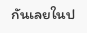กันเลยในป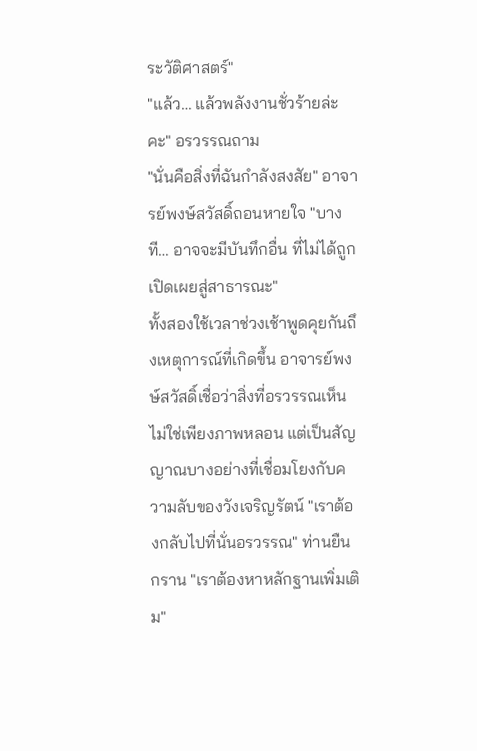ระวัติศาสตร์"
"แล้ว… แล้วพลังงานชั่วร้ายล่ะคะ" อรวรรณถาม
"นั่นคือสิ่งที่ฉันกำลังสงสัย" อาจารย์พงษ์สวัสดิ์ถอนหายใจ "บางที… อาจจะมีบันทึกอื่น ที่ไม่ได้ถูกเปิดเผยสู่สาธารณะ"
ทั้งสองใช้เวลาช่วงเช้าพูดคุยกันถึงเหตุการณ์ที่เกิดขึ้น อาจารย์พงษ์สวัสดิ์เชื่อว่าสิ่งที่อรวรรณเห็น ไม่ใช่เพียงภาพหลอน แต่เป็นสัญญาณบางอย่างที่เชื่อมโยงกับความลับของวังเจริญรัตน์ "เราต้องกลับไปที่นั่นอรวรรณ" ท่านยืนกราน "เราต้องหาหลักฐานเพิ่มเติม"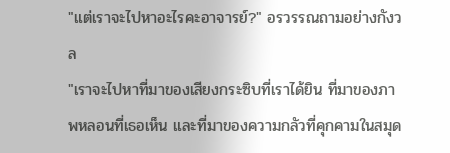"แต่เราจะไปหาอะไรคะอาจารย์?" อรวรรณถามอย่างกังวล
"เราจะไปหาที่มาของเสียงกระซิบที่เราได้ยิน ที่มาของภาพหลอนที่เธอเห็น และที่มาของความกลัวที่คุกคามในสมุด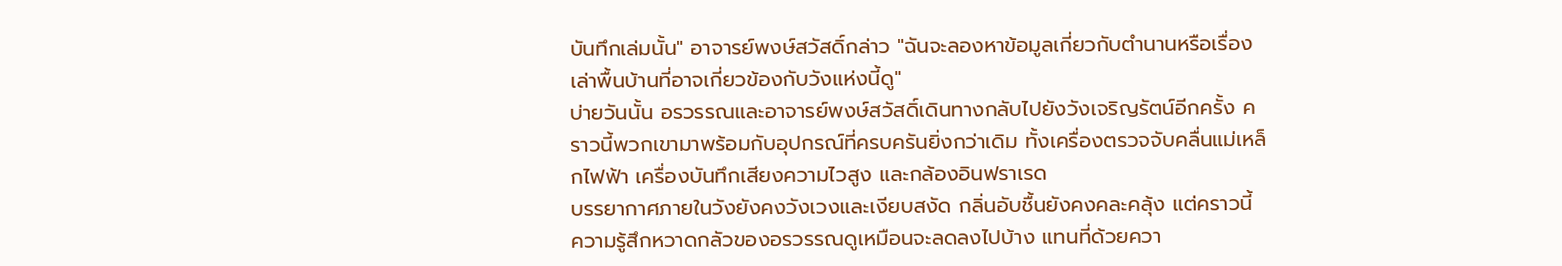บันทึกเล่มนั้น" อาจารย์พงษ์สวัสดิ์กล่าว "ฉันจะลองหาข้อมูลเกี่ยวกับตำนานหรือเรื่องเล่าพื้นบ้านที่อาจเกี่ยวข้องกับวังแห่งนี้ดู"
บ่ายวันนั้น อรวรรณและอาจารย์พงษ์สวัสดิ์เดินทางกลับไปยังวังเจริญรัตน์อีกครั้ง คราวนี้พวกเขามาพร้อมกับอุปกรณ์ที่ครบครันยิ่งกว่าเดิม ทั้งเครื่องตรวจจับคลื่นแม่เหล็กไฟฟ้า เครื่องบันทึกเสียงความไวสูง และกล้องอินฟราเรด
บรรยากาศภายในวังยังคงวังเวงและเงียบสงัด กลิ่นอับชื้นยังคงคละคลุ้ง แต่คราวนี้ ความรู้สึกหวาดกลัวของอรวรรณดูเหมือนจะลดลงไปบ้าง แทนที่ด้วยควา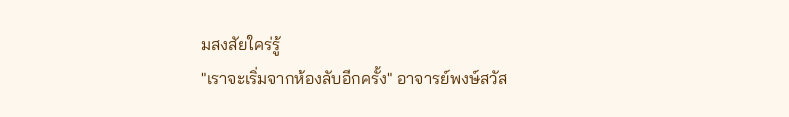มสงสัยใคร่รู้
"เราจะเริ่มจากห้องลับอีกครั้ง" อาจารย์พงษ์สวัส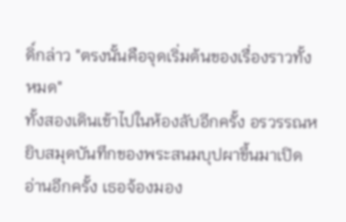ดิ์กล่าว "ตรงนั้นคือจุดเริ่มต้นของเรื่องราวทั้งหมด"
ทั้งสองเดินเข้าไปในห้องลับอีกครั้ง อรวรรณหยิบสมุดบันทึกของพระสนมบุปผาขึ้นมาเปิดอ่านอีกครั้ง เธอจ้องมอง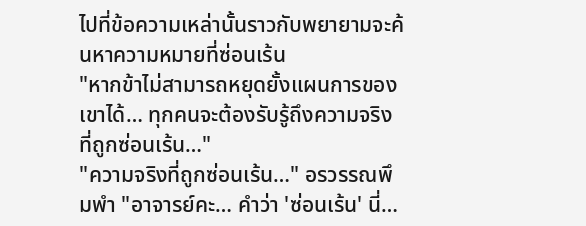ไปที่ข้อความเหล่านั้นราวกับพยายามจะค้นหาความหมายที่ซ่อนเร้น
"หากข้าไม่สามารถหยุดยั้งแผนการของเขาได้… ทุกคนจะต้องรับรู้ถึงความจริงที่ถูกซ่อนเร้น…"
"ความจริงที่ถูกซ่อนเร้น…" อรวรรณพึมพำ "อาจารย์คะ… คำว่า 'ซ่อนเร้น' นี่…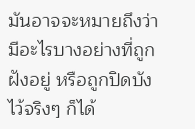มันอาจจะหมายถึงว่ามีอะไรบางอย่างที่ถูกฝังอยู่ หรือถูกปิดบังไว้จริงๆ ก็ได้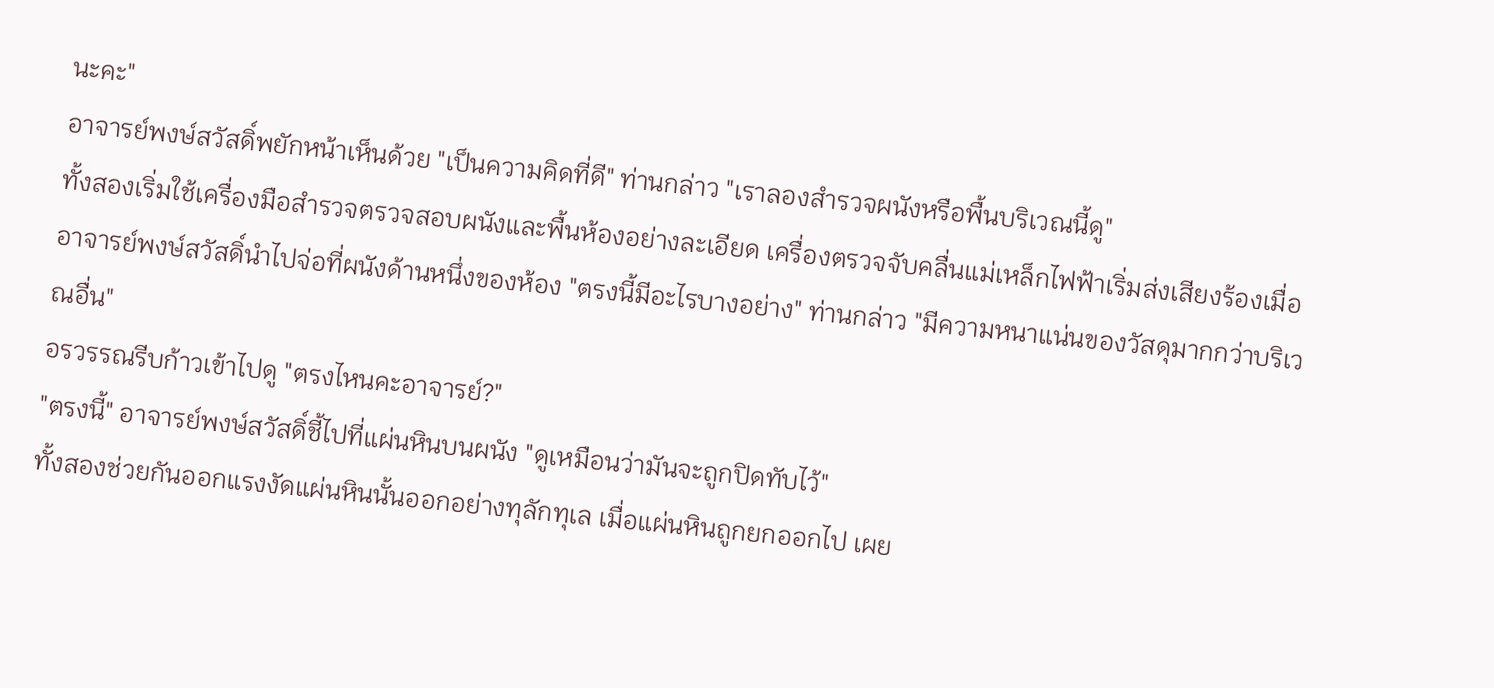นะคะ"
อาจารย์พงษ์สวัสดิ์พยักหน้าเห็นด้วย "เป็นความคิดที่ดี" ท่านกล่าว "เราลองสำรวจผนังหรือพื้นบริเวณนี้ดู"
ทั้งสองเริ่มใช้เครื่องมือสำรวจตรวจสอบผนังและพื้นห้องอย่างละเอียด เครื่องตรวจจับคลื่นแม่เหล็กไฟฟ้าเริ่มส่งเสียงร้องเมื่ออาจารย์พงษ์สวัสดิ์นำไปจ่อที่ผนังด้านหนึ่งของห้อง "ตรงนี้มีอะไรบางอย่าง" ท่านกล่าว "มีความหนาแน่นของวัสดุมากกว่าบริเวณอื่น"
อรวรรณรีบก้าวเข้าไปดู "ตรงไหนคะอาจารย์?"
"ตรงนี้" อาจารย์พงษ์สวัสดิ์ชี้ไปที่แผ่นหินบนผนัง "ดูเหมือนว่ามันจะถูกปิดทับไว้"
ทั้งสองช่วยกันออกแรงงัดแผ่นหินนั้นออกอย่างทุลักทุเล เมื่อแผ่นหินถูกยกออกไป เผย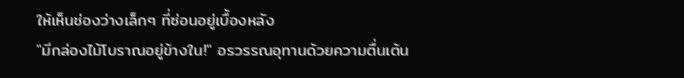ให้เห็นช่องว่างเล็กๆ ที่ซ่อนอยู่เบื้องหลัง
"มีกล่องไม้โบราณอยู่ข้างใน!" อรวรรณอุทานด้วยความตื่นเต้น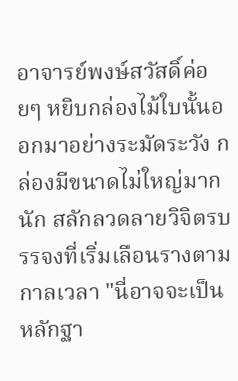อาจารย์พงษ์สวัสดิ์ค่อยๆ หยิบกล่องไม้ใบนั้นออกมาอย่างระมัดระวัง กล่องมีขนาดไม่ใหญ่มากนัก สลักลวดลายวิจิตรบรรจงที่เริ่มเลือนรางตามกาลเวลา "นี่อาจจะเป็นหลักฐา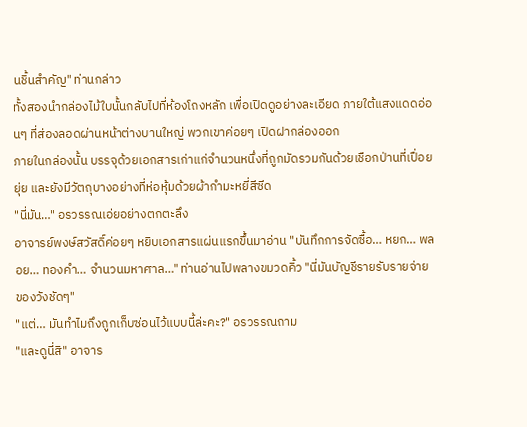นชิ้นสำคัญ" ท่านกล่าว
ทั้งสองนำกล่องไม้ใบนั้นกลับไปที่ห้องโถงหลัก เพื่อเปิดดูอย่างละเอียด ภายใต้แสงแดดอ่อนๆ ที่ส่องลอดผ่านหน้าต่างบานใหญ่ พวกเขาค่อยๆ เปิดฝากล่องออก
ภายในกล่องนั้น บรรจุด้วยเอกสารเก่าแก่จำนวนหนึ่งที่ถูกมัดรวมกันด้วยเชือกป่านที่เปื่อยยุ่ย และยังมีวัตถุบางอย่างที่ห่อหุ้มด้วยผ้ากำมะหยี่สีซีด
"นี่มัน…" อรวรรณเอ่ยอย่างตกตะลึง
อาจารย์พงษ์สวัสดิ์ค่อยๆ หยิบเอกสารแผ่นแรกขึ้นมาอ่าน "บันทึกการจัดซื้อ… หยก… พลอย… ทองคำ… จำนวนมหาศาล…" ท่านอ่านไปพลางขมวดคิ้ว "นี่มันบัญชีรายรับรายจ่ายของวังชัดๆ"
"แต่… มันทำไมถึงถูกเก็บซ่อนไว้แบบนี้ล่ะคะ?" อรวรรณถาม
"และดูนี่สิ" อาจาร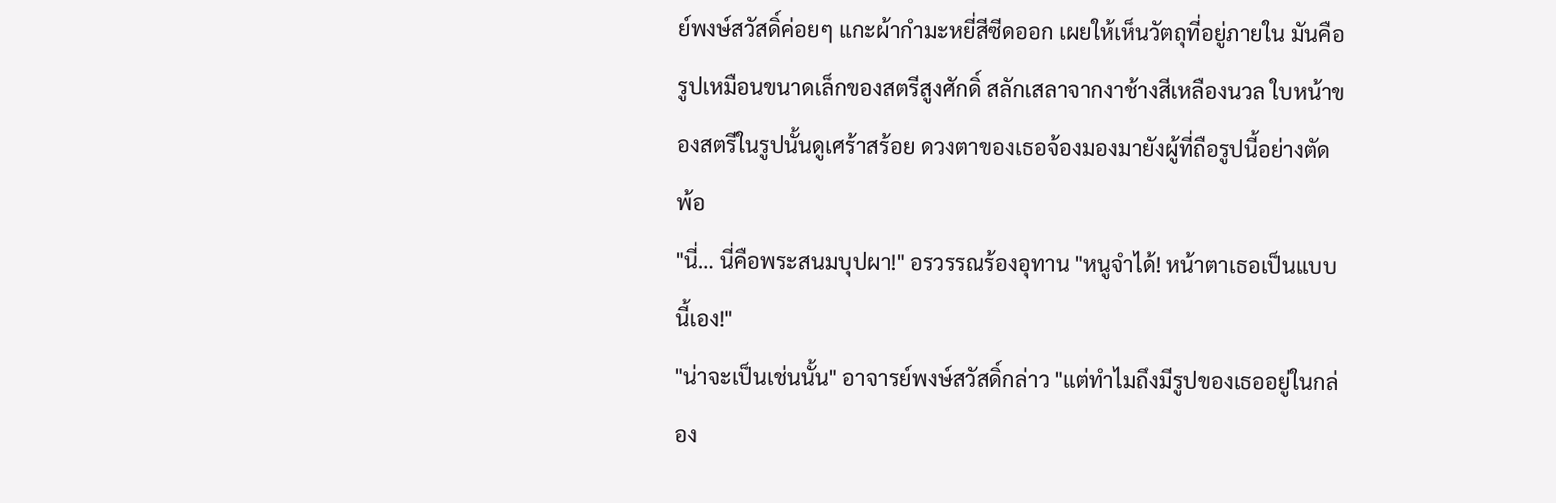ย์พงษ์สวัสดิ์ค่อยๆ แกะผ้ากำมะหยี่สีซีดออก เผยให้เห็นวัตถุที่อยู่ภายใน มันคือรูปเหมือนขนาดเล็กของสตรีสูงศักดิ์ สลักเสลาจากงาช้างสีเหลืองนวล ใบหน้าของสตรีในรูปนั้นดูเศร้าสร้อย ดวงตาของเธอจ้องมองมายังผู้ที่ถือรูปนี้อย่างตัดพ้อ
"นี่… นี่คือพระสนมบุปผา!" อรวรรณร้องอุทาน "หนูจำได้! หน้าตาเธอเป็นแบบนี้เอง!"
"น่าจะเป็นเช่นนั้น" อาจารย์พงษ์สวัสดิ์กล่าว "แต่ทำไมถึงมีรูปของเธออยู่ในกล่อง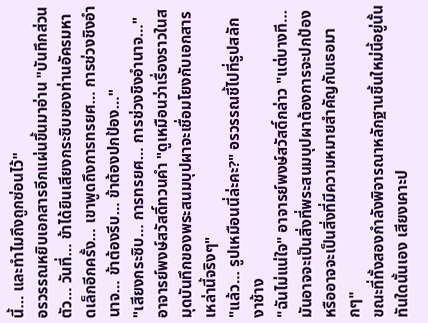นี้… และทำไมถึงถูกซ่อนไว้"
อรวรรณหยิบเอกสารอีกแผ่นขึ้นมาอ่าน "บันทึกส่วนตัว… วันที่… ข้าได้ยินเสียงกระซิบของท่านอัครมหาดเล็กอีกครั้ง… เขาพูดถึงการทรยศ… การช่วงชิงอำนาจ… ข้าต้องรีบ… ข้าต้องปกป้อง…"
"เสียงกระซิบ… การทรยศ… การช่วงชิงอำนาจ…" อาจารย์พงษ์สวัสดิ์ทวนคำ "ดูเหมือนว่าเรื่องราวในสมุดบันทึกของพระสนมบุปผาจะเชื่อมโยงกับเอกสารเหล่านี้จริงๆ"
"แล้ว… รูปเหมือนนี่ล่ะคะ?" อรวรรณชี้ไปที่รูปสลักงาช้าง
"ฉันไม่แน่ใจ" อาจารย์พงษ์สวัสดิ์กล่าว "แต่บางที… มันอาจจะเป็นสิ่งที่พระสนมบุปผาต้องการจะปกป้อง หรืออาจจะเป็นสิ่งที่มีความหมายสำคัญกับเธอมากๆ"
ขณะที่ทั้งสองกำลังพิจารณาหลักฐานชิ้นใหม่นี้อยู่นั้น ทันใดนั้นเอง เสียงเคาะป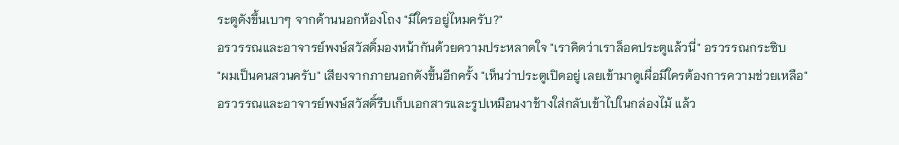ระตูดังขึ้นเบาๆ จากด้านนอกห้องโถง "มีใครอยู่ไหมครับ?"
อรวรรณและอาจารย์พงษ์สวัสดิ์มองหน้ากันด้วยความประหลาดใจ "เราคิดว่าเราล็อคประตูแล้วนี่" อรวรรณกระซิบ
"ผมเป็นคนสวนครับ" เสียงจากภายนอกดังขึ้นอีกครั้ง "เห็นว่าประตูเปิดอยู่ เลยเข้ามาดูเผื่อมีใครต้องการความช่วยเหลือ"
อรวรรณและอาจารย์พงษ์สวัสดิ์รีบเก็บเอกสารและรูปเหมือนงาช้างใส่กลับเข้าไปในกล่องไม้ แล้ว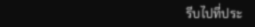รีบไปที่ประ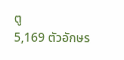ตู
5,169 ตัวอักษร